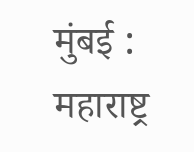मुंबई : महाराष्ट्र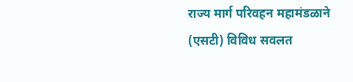राज्य मार्ग परिवहन महामंडळाने (एसटी) विविध सवलत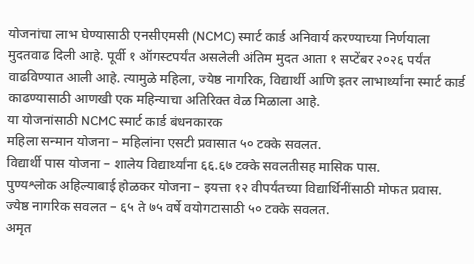योजनांचा लाभ घेण्यासाठी एनसीएमसी (NCMC) स्मार्ट कार्ड अनिवार्य करण्याच्या निर्णयाला मुदतवाढ दिली आहे. पूर्वी १ ऑगस्टपर्यंत असलेली अंतिम मुदत आता १ सप्टेंबर २०२६ पर्यंत वाढविण्यात आली आहे. त्यामुळे महिला, ज्येष्ठ नागरिक, विद्यार्थी आणि इतर लाभार्थ्यांना स्मार्ट कार्ड काढण्यासाठी आणखी एक महिन्याचा अतिरिक्त वेळ मिळाला आहे.
या योजनांसाठी NCMC स्मार्ट कार्ड बंधनकारक
महिला सन्मान योजना – महिलांना एसटी प्रवासात ५० टक्के सवलत.
विद्यार्थी पास योजना – शालेय विद्यार्थ्यांना ६६.६७ टक्के सवलतीसह मासिक पास.
पुण्यश्लोक अहिल्याबाई होळकर योजना – इयत्ता १२ वीपर्यंतच्या विद्यार्थिनींसाठी मोफत प्रवास.
ज्येष्ठ नागरिक सवलत – ६५ ते ७५ वर्षे वयोगटासाठी ५० टक्के सवलत.
अमृत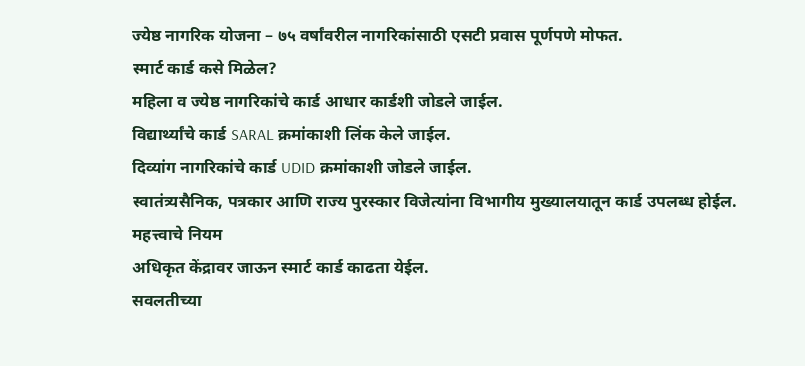ज्येष्ठ नागरिक योजना – ७५ वर्षांवरील नागरिकांसाठी एसटी प्रवास पूर्णपणे मोफत.
स्मार्ट कार्ड कसे मिळेल?
महिला व ज्येष्ठ नागरिकांचे कार्ड आधार कार्डशी जोडले जाईल.
विद्यार्थ्यांचे कार्ड SARAL क्रमांकाशी लिंक केले जाईल.
दिव्यांग नागरिकांचे कार्ड UDID क्रमांकाशी जोडले जाईल.
स्वातंत्र्यसैनिक, पत्रकार आणि राज्य पुरस्कार विजेत्यांना विभागीय मुख्यालयातून कार्ड उपलब्ध होईल.
महत्त्वाचे नियम
अधिकृत केंद्रावर जाऊन स्मार्ट कार्ड काढता येईल.
सवलतीच्या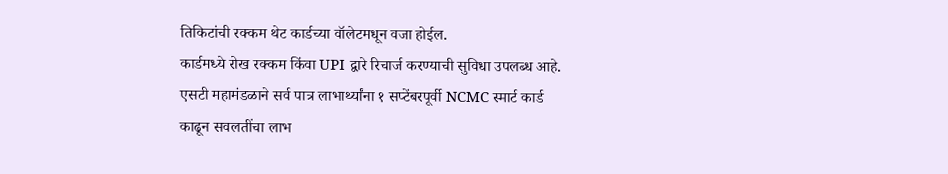तिकिटांची रक्कम थेट कार्डच्या वॉलेटमधून वजा होईल.
कार्डमध्ये रोख रक्कम किंवा UPI द्वारे रिचार्ज करण्याची सुविधा उपलब्ध आहे.
एसटी महामंडळाने सर्व पात्र लाभार्थ्यांना १ सप्टेंबरपूर्वी NCMC स्मार्ट कार्ड काढून सवलतींचा लाभ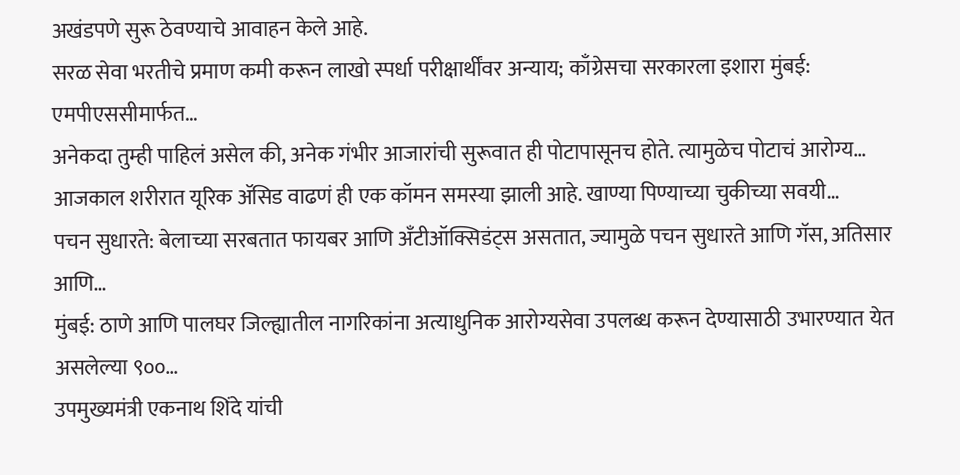अखंडपणे सुरू ठेवण्याचे आवाहन केले आहे.
सरळ सेवा भरतीचे प्रमाण कमी करून लाखो स्पर्धा परीक्षार्थींवर अन्याय; काँग्रेसचा सरकारला इशारा मुंबई: एमपीएससीमार्फत…
अनेकदा तुम्ही पाहिलं असेल की, अनेक गंभीर आजारांची सुरूवात ही पोटापासूनच होते. त्यामुळेच पोटाचं आरोग्य…
आजकाल शरीरात यूरिक ॲसिड वाढणं ही एक कॉमन समस्या झाली आहे. खाण्या पिण्याच्या चुकीच्या सवयी…
पचन सुधारते: बेलाच्या सरबतात फायबर आणि अँटीऑक्सिडंट्स असतात, ज्यामुळे पचन सुधारते आणि गॅस, अतिसार आणि…
मुंबई: ठाणे आणि पालघर जिल्ह्यातील नागरिकांना अत्याधुनिक आरोग्यसेवा उपलब्ध करून देण्यासाठी उभारण्यात येत असलेल्या ९००…
उपमुख्यमंत्री एकनाथ शिंदे यांची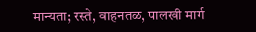मान्यता; रस्ते, वाहनतळ, पालखी मार्ग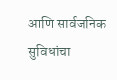आणि सार्वजनिक सुविधांचा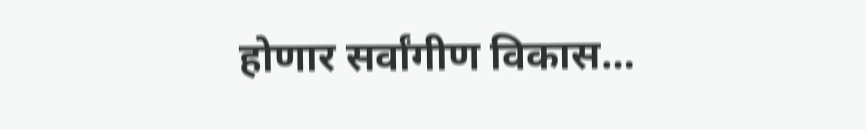होणार सर्वांगीण विकास…